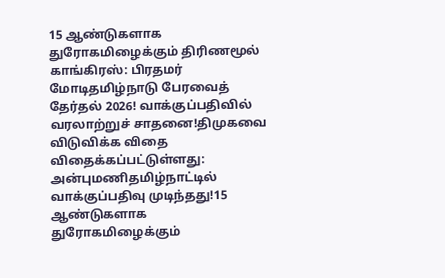15 ஆண்டுகளாக துரோகமிழைக்கும் திரிணமூல் காங்கிரஸ்: பிரதமர் மோடிதமிழ்நாடு பேரவைத் தேர்தல் 2026! வாக்குப்பதிவில் வரலாற்றுச் சாதனை!திமுகவை விடுவிக்க விதை விதைக்கப்பட்டுள்ளது: அன்புமணிதமிழ்நாட்டில் வாக்குப்பதிவு முடிந்தது!15 ஆண்டுகளாக துரோகமிழைக்கும்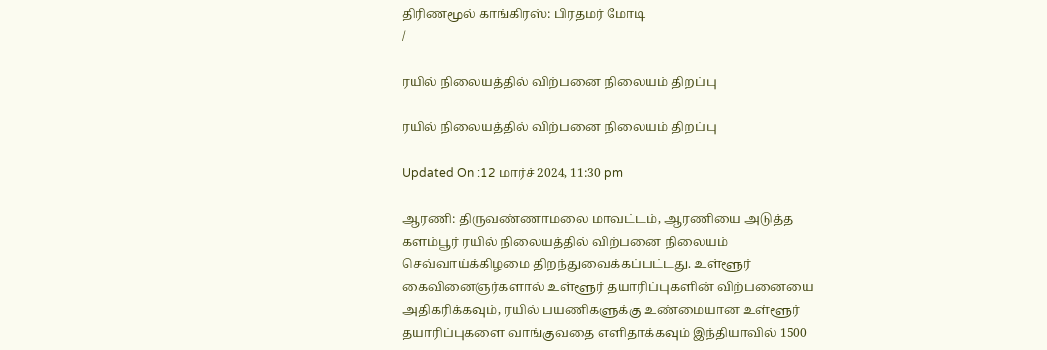திரிணமூல் காங்கிரஸ்: பிரதமர் மோடி
/

ரயில் நிலையத்தில் விற்பனை நிலையம் திறப்பு

ரயில் நிலையத்தில் விற்பனை நிலையம் திறப்பு

Updated On :12 மார்ச் 2024, 11:30 pm

ஆரணி: திருவண்ணாமலை மாவட்டம், ஆரணியை அடுத்த களம்பூர் ரயில் நிலையத்தில் விற்பனை நிலையம் செவ்வாய்க்கிழமை திறந்துவைக்கப்பட்டது. உள்ளூர் கைவினைஞர்களால் உள்ளூர் தயாரிப்புகளின் விற்பனையை அதிகரிக்கவும், ரயில் பயணிகளுக்கு உண்மையான உள்ளூர் தயாரிப்புகளை வாங்குவதை எளிதாக்கவும் இந்தியாவில் 1500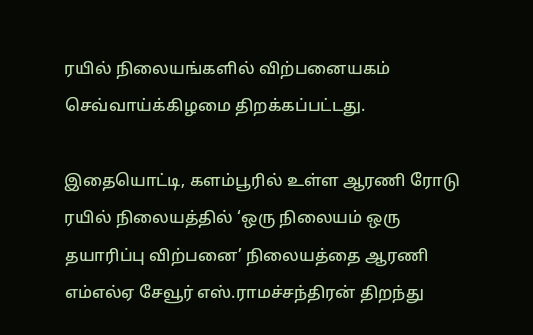ரயில் நிலையங்களில் விற்பனையகம் செவ்வாய்க்கிழமை திறக்கப்பட்டது.

இதையொட்டி, களம்பூரில் உள்ள ஆரணி ரோடு ரயில் நிலையத்தில் ‘ஒரு நிலையம் ஒரு தயாரிப்பு விற்பனை’ நிலையத்தை ஆரணி எம்எல்ஏ சேவூர் எஸ்.ராமச்சந்திரன் திறந்து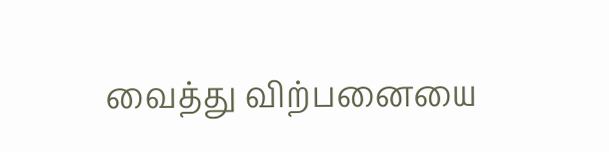வைத்து விற்பனையை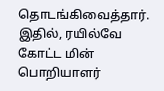தொடங்கிவைத்தார். இதில், ரயில்வே கோட்ட மின் பொறியாளர்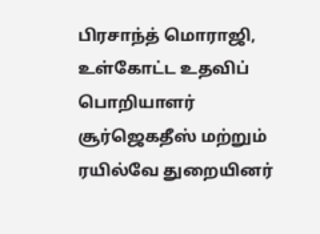பிரசாந்த் மொராஜி, உள்கோட்ட உதவிப் பொறியாளர் சூர்ஜெகதீஸ் மற்றும் ரயில்வே துறையினர்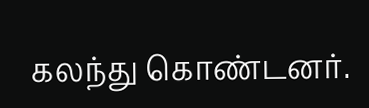கலந்து கொண்டனர்.